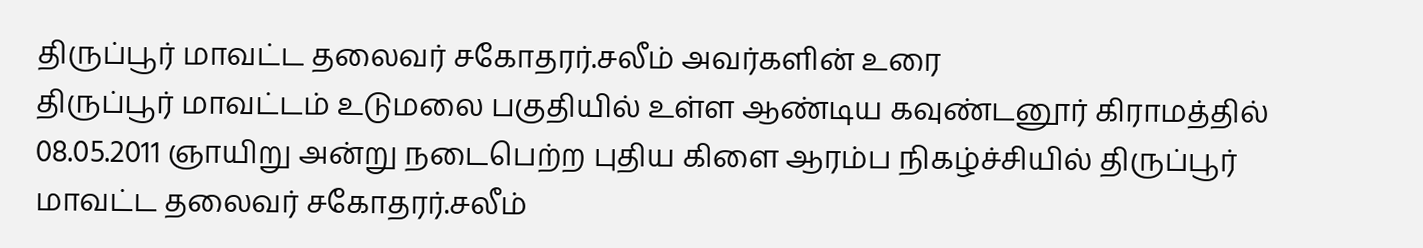திருப்பூர் மாவட்ட தலைவர் சகோதரர்.சலீம் அவர்களின் உரை
திருப்பூர் மாவட்டம் உடுமலை பகுதியில் உள்ள ஆண்டிய கவுண்டனூர் கிராமத்தில் 08.05.2011 ஞாயிறு அன்று நடைபெற்ற புதிய கிளை ஆரம்ப நிகழ்ச்சியில் திருப்பூர் மாவட்ட தலைவர் சகோதரர்.சலீம்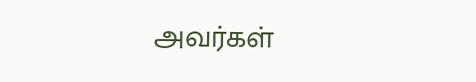அவர்கள்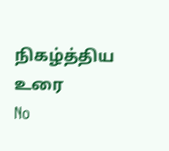நிகழ்த்திய உரை
No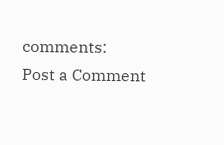comments:
Post a Comment